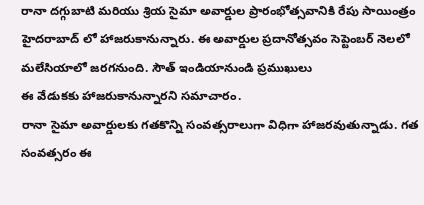రానా దగ్గుబాటి మరియు శ్రియ సైమా అవార్డుల ప్రారంభోత్సవానికి రేపు సాయింత్రం హైదరాబాద్ లో హాజరుకానున్నారు. ఈ అవార్డుల ప్రదానోత్సవం సెప్టెంబర్ నెలలో మలేసియాలో జరగనుంది. సౌత్ ఇండియానుండి ప్రముఖులు
ఈ వేడుకకు హాజరుకానున్నారని సమాచారం.
రానా సైమా అవార్డులకు గతకొన్ని సంవత్సరాలుగా విధిగా హాజరవుతున్నాడు. గత సంవత్సరం ఈ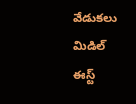వేడుకలు మిడిల్ ఈస్ట్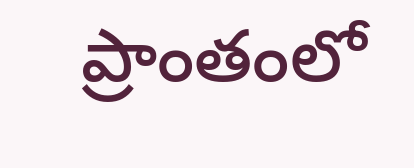ప్రాంతంలో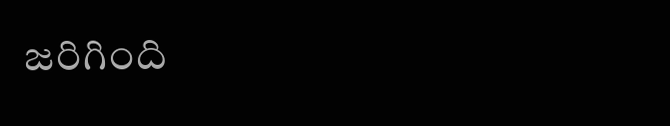జరిగింది